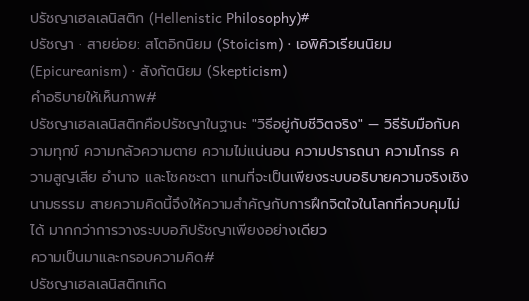ปรัชญาเฮลเลนิสติก (Hellenistic Philosophy)#
ปรัชญา · สายย่อย: สโตอิกนิยม (Stoicism) · เอพิคิวเรียนนิยม (Epicureanism) · สังกัตนิยม (Skepticism)
คำอธิบายให้เห็นภาพ#
ปรัชญาเฮลเลนิสติกคือปรัชญาในฐานะ "วิธีอยู่กับชีวิตจริง" — วิธีรับมือกับความทุกข์ ความกลัวความตาย ความไม่แน่นอน ความปรารถนา ความโกรธ ความสูญเสีย อำนาจ และโชคชะตา แทนที่จะเป็นเพียงระบบอธิบายความจริงเชิงนามธรรม สายความคิดนี้จึงให้ความสำคัญกับการฝึกจิตใจในโลกที่ควบคุมไม่ได้ มากกว่าการวางระบบอภิปรัชญาเพียงอย่างเดียว
ความเป็นมาและกรอบความคิด#
ปรัชญาเฮลเลนิสติกเกิด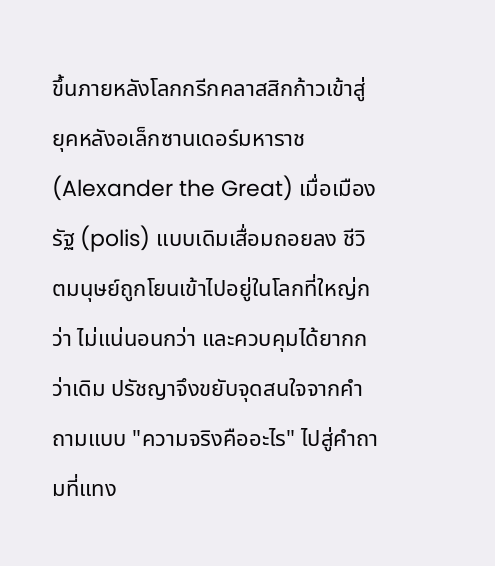ขึ้นภายหลังโลกกรีกคลาสสิกก้าวเข้าสู่ยุคหลังอเล็กซานเดอร์มหาราช (Alexander the Great) เมื่อเมืองรัฐ (polis) แบบเดิมเสื่อมถอยลง ชีวิตมนุษย์ถูกโยนเข้าไปอยู่ในโลกที่ใหญ่กว่า ไม่แน่นอนกว่า และควบคุมได้ยากกว่าเดิม ปรัชญาจึงขยับจุดสนใจจากคำถามแบบ "ความจริงคืออะไร" ไปสู่คำถามที่แทง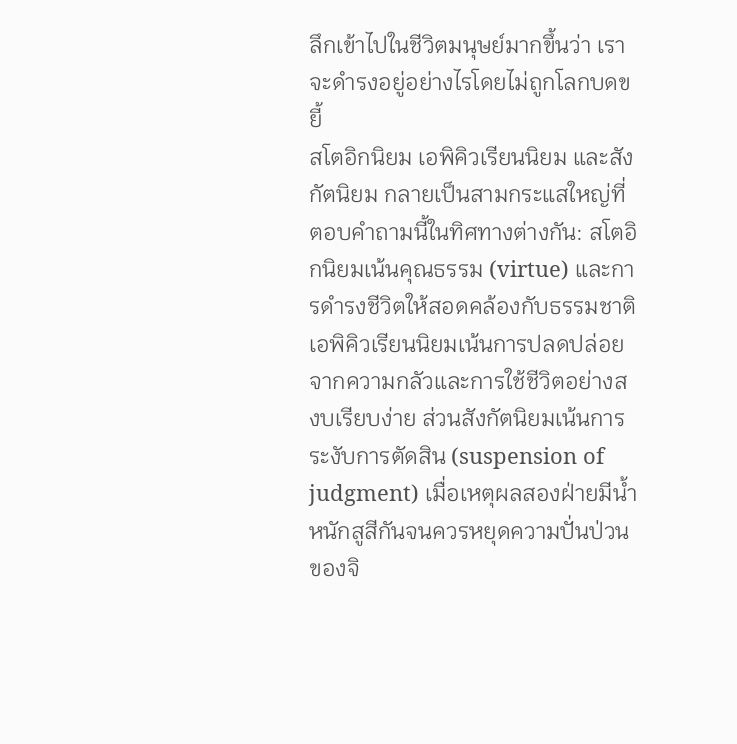ลึกเข้าไปในชีวิตมนุษย์มากขึ้นว่า เราจะดำรงอยู่อย่างไรโดยไม่ถูกโลกบดขยี้
สโตอิกนิยม เอพิคิวเรียนนิยม และสังกัตนิยม กลายเป็นสามกระแสใหญ่ที่ตอบคำถามนี้ในทิศทางต่างกัน: สโตอิกนิยมเน้นคุณธรรม (virtue) และการดำรงชีวิตให้สอดคล้องกับธรรมชาติ เอพิคิวเรียนนิยมเน้นการปลดปล่อยจากความกลัวและการใช้ชีวิตอย่างสงบเรียบง่าย ส่วนสังกัตนิยมเน้นการระงับการตัดสิน (suspension of judgment) เมื่อเหตุผลสองฝ่ายมีน้ำหนักสูสีกันจนควรหยุดความปั่นป่วนของจิ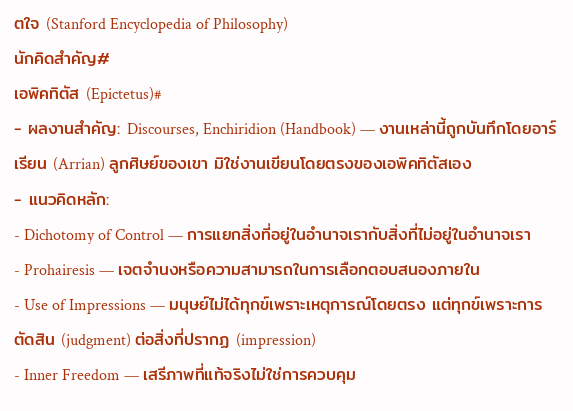ตใจ (Stanford Encyclopedia of Philosophy)
นักคิดสำคัญ#
เอพิคทิตัส (Epictetus)#
- ผลงานสำคัญ: Discourses, Enchiridion (Handbook) — งานเหล่านี้ถูกบันทึกโดยอาร์เรียน (Arrian) ลูกศิษย์ของเขา มิใช่งานเขียนโดยตรงของเอพิคทิตัสเอง
- แนวคิดหลัก:
- Dichotomy of Control — การแยกสิ่งที่อยู่ในอำนาจเรากับสิ่งที่ไม่อยู่ในอำนาจเรา
- Prohairesis — เจตจำนงหรือความสามารถในการเลือกตอบสนองภายใน
- Use of Impressions — มนุษย์ไม่ได้ทุกข์เพราะเหตุการณ์โดยตรง แต่ทุกข์เพราะการตัดสิน (judgment) ต่อสิ่งที่ปรากฏ (impression)
- Inner Freedom — เสรีภาพที่แท้จริงไม่ใช่การควบคุม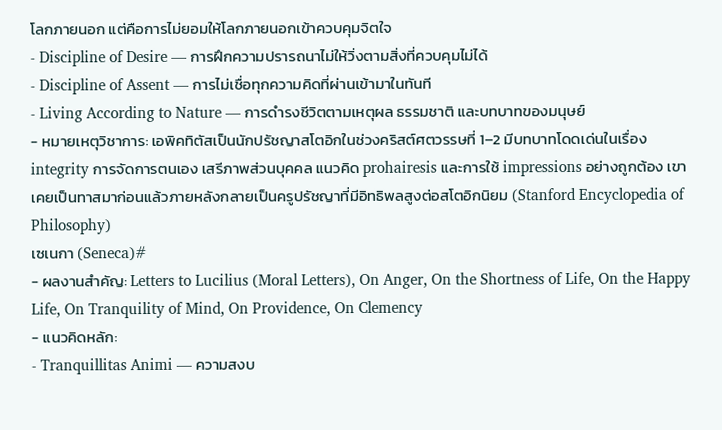โลกภายนอก แต่คือการไม่ยอมให้โลกภายนอกเข้าควบคุมจิตใจ
- Discipline of Desire — การฝึกความปรารถนาไม่ให้วิ่งตามสิ่งที่ควบคุมไม่ได้
- Discipline of Assent — การไม่เชื่อทุกความคิดที่ผ่านเข้ามาในทันที
- Living According to Nature — การดำรงชีวิตตามเหตุผล ธรรมชาติ และบทบาทของมนุษย์
- หมายเหตุวิชาการ: เอพิคทิตัสเป็นนักปรัชญาสโตอิกในช่วงคริสต์ศตวรรษที่ 1–2 มีบทบาทโดดเด่นในเรื่อง integrity การจัดการตนเอง เสรีภาพส่วนบุคคล แนวคิด prohairesis และการใช้ impressions อย่างถูกต้อง เขาเคยเป็นทาสมาก่อนแล้วภายหลังกลายเป็นครูปรัชญาที่มีอิทธิพลสูงต่อสโตอิกนิยม (Stanford Encyclopedia of Philosophy)
เซเนกา (Seneca)#
- ผลงานสำคัญ: Letters to Lucilius (Moral Letters), On Anger, On the Shortness of Life, On the Happy Life, On Tranquility of Mind, On Providence, On Clemency
- แนวคิดหลัก:
- Tranquillitas Animi — ความสงบ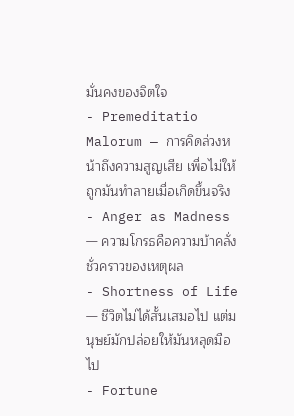มั่นคงของจิตใจ
- Premeditatio Malorum — การคิดล่วงหน้าถึงความสูญเสีย เพื่อไม่ให้ถูกมันทำลายเมื่อเกิดขึ้นจริง
- Anger as Madness — ความโกรธคือความบ้าคลั่งชั่วคราวของเหตุผล
- Shortness of Life — ชีวิตไม่ได้สั้นเสมอไป แต่มนุษย์มักปล่อยให้มันหลุดมือไป
- Fortune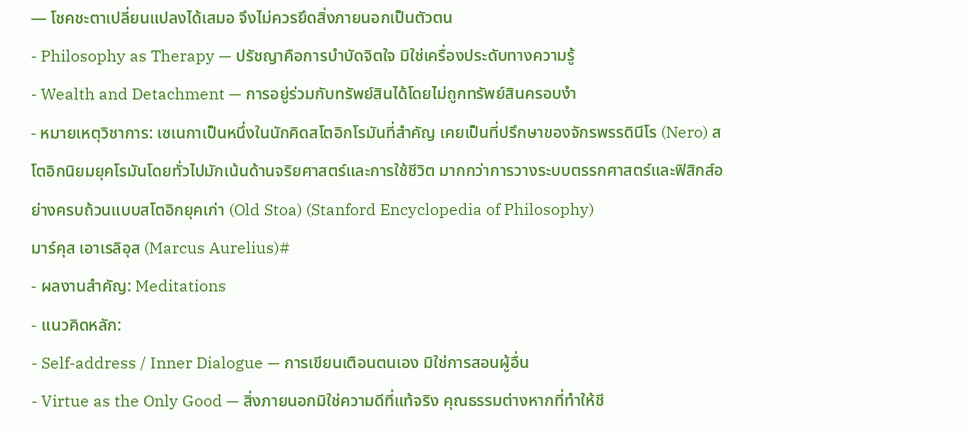— โชคชะตาเปลี่ยนแปลงได้เสมอ จึงไม่ควรยึดสิ่งภายนอกเป็นตัวตน
- Philosophy as Therapy — ปรัชญาคือการบำบัดจิตใจ มิใช่เครื่องประดับทางความรู้
- Wealth and Detachment — การอยู่ร่วมกับทรัพย์สินได้โดยไม่ถูกทรัพย์สินครอบงำ
- หมายเหตุวิชาการ: เซเนกาเป็นหนึ่งในนักคิดสโตอิกโรมันที่สำคัญ เคยเป็นที่ปรึกษาของจักรพรรดินีโร (Nero) สโตอิกนิยมยุคโรมันโดยทั่วไปมักเน้นด้านจริยศาสตร์และการใช้ชีวิต มากกว่าการวางระบบตรรกศาสตร์และฟิสิกส์อย่างครบถ้วนแบบสโตอิกยุคเก่า (Old Stoa) (Stanford Encyclopedia of Philosophy)
มาร์คุส เอาเรลิอุส (Marcus Aurelius)#
- ผลงานสำคัญ: Meditations
- แนวคิดหลัก:
- Self-address / Inner Dialogue — การเขียนเตือนตนเอง มิใช่การสอนผู้อื่น
- Virtue as the Only Good — สิ่งภายนอกมิใช่ความดีที่แท้จริง คุณธรรมต่างหากที่ทำให้ชี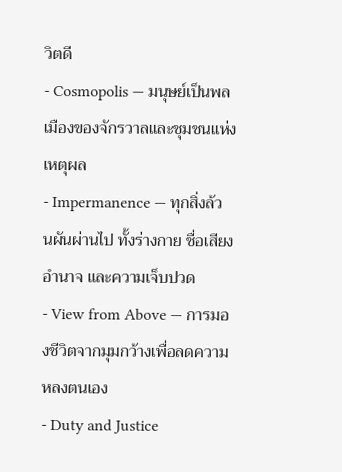วิตดี
- Cosmopolis — มนุษย์เป็นพลเมืองของจักรวาลและชุมชนแห่งเหตุผล
- Impermanence — ทุกสิ่งล้วนผันผ่านไป ทั้งร่างกาย ชื่อเสียง อำนาจ และความเจ็บปวด
- View from Above — การมองชีวิตจากมุมกว้างเพื่อลดความหลงตนเอง
- Duty and Justice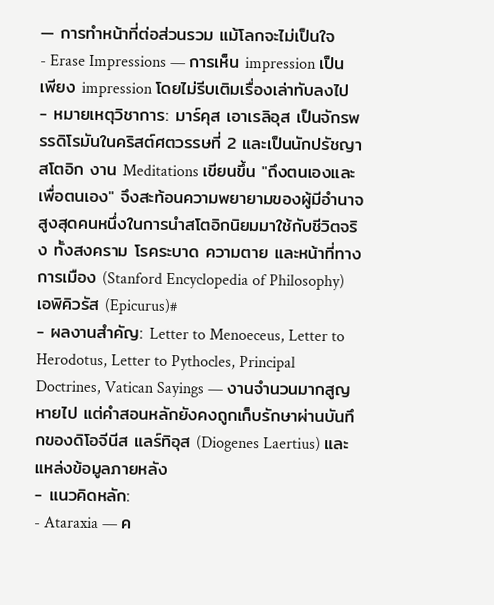— การทำหน้าที่ต่อส่วนรวม แม้โลกจะไม่เป็นใจ
- Erase Impressions — การเห็น impression เป็นเพียง impression โดยไม่รีบเติมเรื่องเล่าทับลงไป
- หมายเหตุวิชาการ: มาร์คุส เอาเรลิอุส เป็นจักรพรรดิโรมันในคริสต์ศตวรรษที่ 2 และเป็นนักปรัชญาสโตอิก งาน Meditations เขียนขึ้น "ถึงตนเองและเพื่อตนเอง" จึงสะท้อนความพยายามของผู้มีอำนาจสูงสุดคนหนึ่งในการนำสโตอิกนิยมมาใช้กับชีวิตจริง ทั้งสงคราม โรคระบาด ความตาย และหน้าที่ทางการเมือง (Stanford Encyclopedia of Philosophy)
เอพิคิวรัส (Epicurus)#
- ผลงานสำคัญ: Letter to Menoeceus, Letter to Herodotus, Letter to Pythocles, Principal Doctrines, Vatican Sayings — งานจำนวนมากสูญหายไป แต่คำสอนหลักยังคงถูกเก็บรักษาผ่านบันทึกของดิโอจีนีส แลร์ทิอุส (Diogenes Laertius) และแหล่งข้อมูลภายหลัง
- แนวคิดหลัก:
- Ataraxia — ค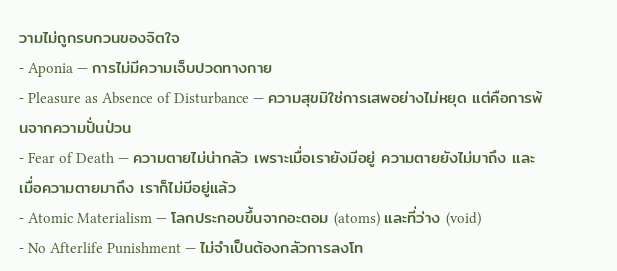วามไม่ถูกรบกวนของจิตใจ
- Aponia — การไม่มีความเจ็บปวดทางกาย
- Pleasure as Absence of Disturbance — ความสุขมิใช่การเสพอย่างไม่หยุด แต่คือการพ้นจากความปั่นป่วน
- Fear of Death — ความตายไม่น่ากลัว เพราะเมื่อเรายังมีอยู่ ความตายยังไม่มาถึง และเมื่อความตายมาถึง เราก็ไม่มีอยู่แล้ว
- Atomic Materialism — โลกประกอบขึ้นจากอะตอม (atoms) และที่ว่าง (void)
- No Afterlife Punishment — ไม่จำเป็นต้องกลัวการลงโท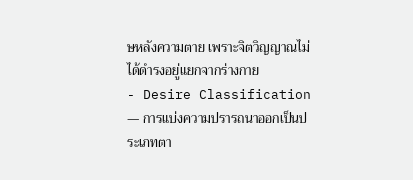ษหลังความตาย เพราะจิตวิญญาณไม่ได้ดำรงอยู่แยกจากร่างกาย
- Desire Classification — การแบ่งความปรารถนาออกเป็นประเภทตา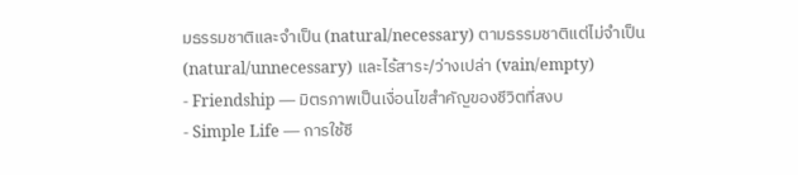มธรรมชาติและจำเป็น (natural/necessary) ตามธรรมชาติแต่ไม่จำเป็น (natural/unnecessary) และไร้สาระ/ว่างเปล่า (vain/empty)
- Friendship — มิตรภาพเป็นเงื่อนไขสำคัญของชีวิตที่สงบ
- Simple Life — การใช้ชี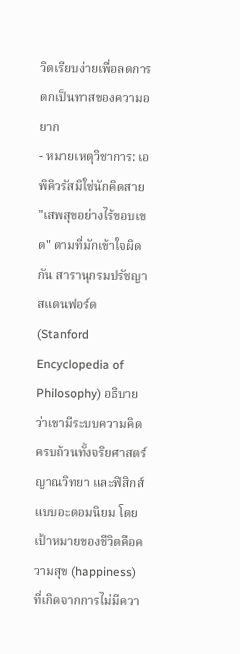วิตเรียบง่ายเพื่อลดการตกเป็นทาสของความอยาก
- หมายเหตุวิชาการ: เอพิคิวรัสมิใช่นักคิดสาย "เสพสุขอย่างไร้ขอบเขต" ตามที่มักเข้าใจผิดกัน สารานุกรมปรัชญาสแตนฟอร์ด (Stanford Encyclopedia of Philosophy) อธิบายว่าเขามีระบบความคิดครบถ้วนทั้งจริยศาสตร์ ญาณวิทยา และฟิสิกส์แบบอะตอมนิยม โดยเป้าหมายของชีวิตคือความสุข (happiness) ที่เกิดจากการไม่มีควา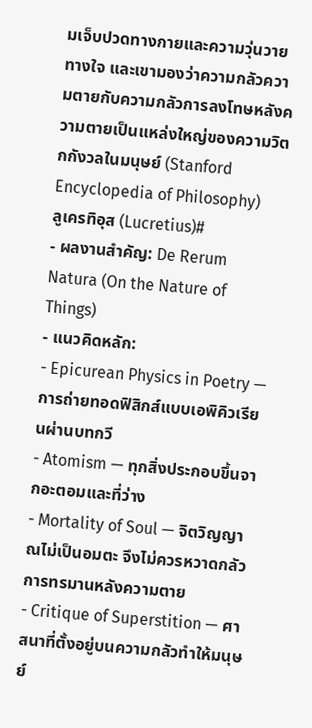มเจ็บปวดทางกายและความวุ่นวายทางใจ และเขามองว่าความกลัวความตายกับความกลัวการลงโทษหลังความตายเป็นแหล่งใหญ่ของความวิตกกังวลในมนุษย์ (Stanford Encyclopedia of Philosophy)
ลูเครทิอุส (Lucretius)#
- ผลงานสำคัญ: De Rerum Natura (On the Nature of Things)
- แนวคิดหลัก:
- Epicurean Physics in Poetry — การถ่ายทอดฟิสิกส์แบบเอพิคิวเรียนผ่านบทกวี
- Atomism — ทุกสิ่งประกอบขึ้นจากอะตอมและที่ว่าง
- Mortality of Soul — จิตวิญญาณไม่เป็นอมตะ จึงไม่ควรหวาดกลัวการทรมานหลังความตาย
- Critique of Superstition — ศาสนาที่ตั้งอยู่บนความกลัวทำให้มนุษย์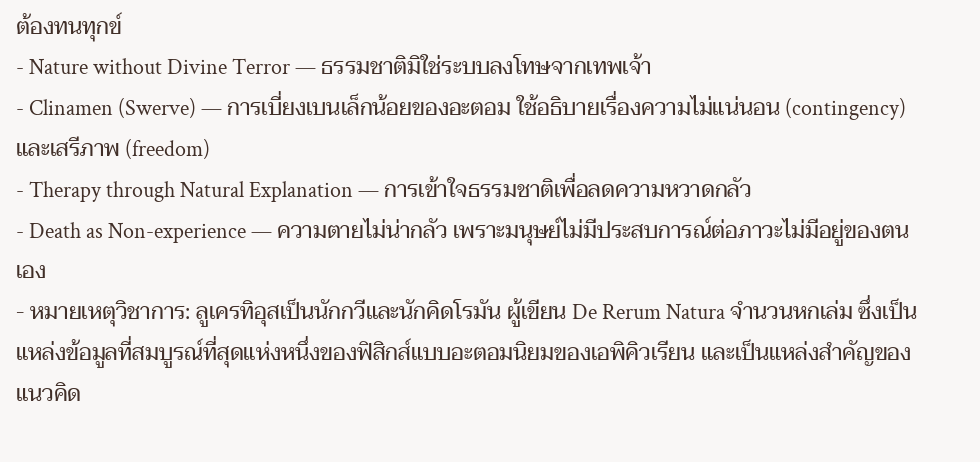ต้องทนทุกข์
- Nature without Divine Terror — ธรรมชาติมิใช่ระบบลงโทษจากเทพเจ้า
- Clinamen (Swerve) — การเบี่ยงเบนเล็กน้อยของอะตอม ใช้อธิบายเรื่องความไม่แน่นอน (contingency) และเสรีภาพ (freedom)
- Therapy through Natural Explanation — การเข้าใจธรรมชาติเพื่อลดความหวาดกลัว
- Death as Non-experience — ความตายไม่น่ากลัว เพราะมนุษย์ไม่มีประสบการณ์ต่อภาวะไม่มีอยู่ของตนเอง
- หมายเหตุวิชาการ: ลูเครทิอุสเป็นนักกวีและนักคิดโรมัน ผู้เขียน De Rerum Natura จำนวนหกเล่ม ซึ่งเป็นแหล่งข้อมูลที่สมบูรณ์ที่สุดแห่งหนึ่งของฟิสิกส์แบบอะตอมนิยมของเอพิคิวเรียน และเป็นแหล่งสำคัญของแนวคิด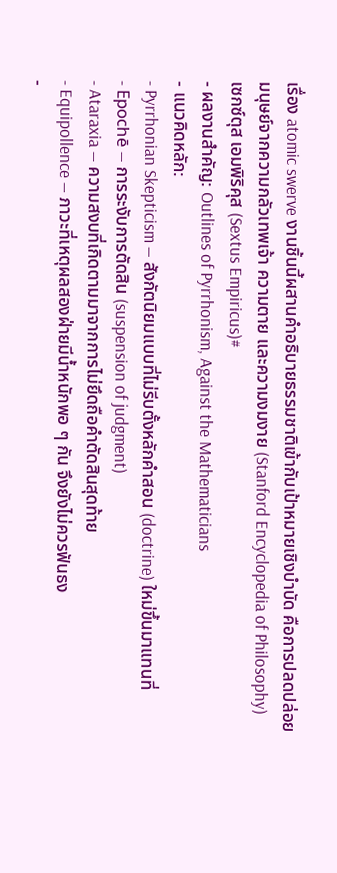เรื่อง atomic swerve งานชิ้นนี้ผสานคำอธิบายธรรมชาติเข้ากับเป้าหมายเชิงบำบัด คือการปลดปล่อยมนุษย์จากความกลัวเทพเจ้า ความตาย และความงมงาย (Stanford Encyclopedia of Philosophy)
เซกซ์ตุส เอมพิริคุส (Sextus Empiricus)#
- ผลงานสำคัญ: Outlines of Pyrrhonism, Against the Mathematicians
- แนวคิดหลัก:
- Pyrrhonian Skepticism — สังกัตนิยมแบบที่ไม่รีบตั้งหลักคำสอน (doctrine) ใหม่ขึ้นมาแทนที่
- Epochē — การระงับการตัดสิน (suspension of judgment)
- Ataraxia — ความสงบที่เกิดตามมาจากการไม่ยึดถือคำตัดสินสุดท้าย
- Equipollence — ภาวะที่เหตุผลสองฝ่ายมีน้ำหนักพอ ๆ กัน จึงยังไม่ควรฟันธง
-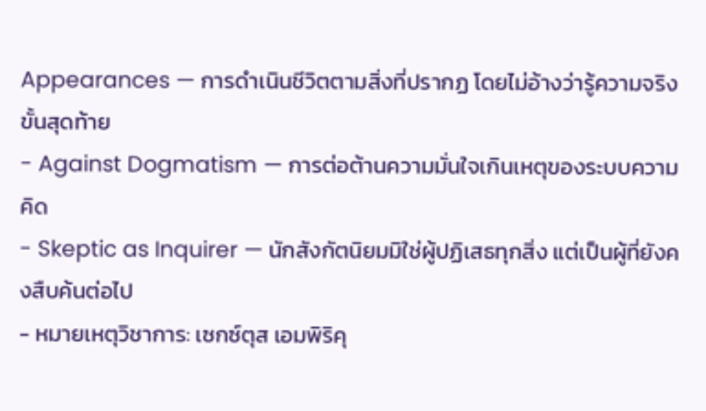Appearances — การดำเนินชีวิตตามสิ่งที่ปรากฏ โดยไม่อ้างว่ารู้ความจริงขั้นสุดท้าย
- Against Dogmatism — การต่อต้านความมั่นใจเกินเหตุของระบบความคิด
- Skeptic as Inquirer — นักสังกัตนิยมมิใช่ผู้ปฏิเสธทุกสิ่ง แต่เป็นผู้ที่ยังคงสืบค้นต่อไป
- หมายเหตุวิชาการ: เซกซ์ตุส เอมพิริคุ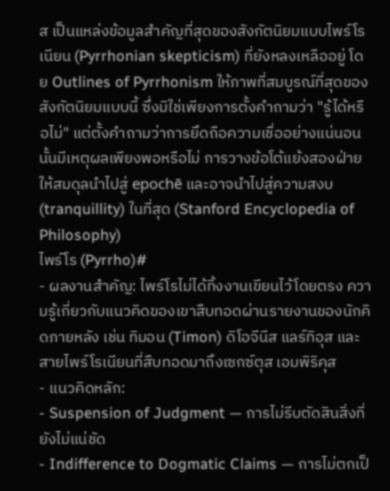ส เป็นแหล่งข้อมูลสำคัญที่สุดของสังกัตนิยมแบบไพร์โรเนียน (Pyrrhonian skepticism) ที่ยังหลงเหลืออยู่ โดย Outlines of Pyrrhonism ให้ภาพที่สมบูรณ์ที่สุดของสังกัตนิยมแบบนี้ ซึ่งมิใช่เพียงการตั้งคำถามว่า "รู้ได้หรือไม่" แต่ตั้งคำถามว่าการยึดถือความเชื่ออย่างแน่นอนนั้นมีเหตุผลเพียงพอหรือไม่ การวางข้อโต้แย้งสองฝ่ายให้สมดุลนำไปสู่ epochē และอาจนำไปสู่ความสงบ (tranquillity) ในที่สุด (Stanford Encyclopedia of Philosophy)
ไพร์โร (Pyrrho)#
- ผลงานสำคัญ: ไพร์โรไม่ได้ทิ้งงานเขียนไว้โดยตรง ความรู้เกี่ยวกับแนวคิดของเขาสืบทอดผ่านรายงานของนักคิดภายหลัง เช่น ทิมอน (Timon) ดิโอจีนีส แลร์ทิอุส และสายไพร์โรเนียนที่สืบทอดมาถึงเซกซ์ตุส เอมพิริคุส
- แนวคิดหลัก:
- Suspension of Judgment — การไม่รีบตัดสินสิ่งที่ยังไม่แน่ชัด
- Indifference to Dogmatic Claims — การไม่ตกเป็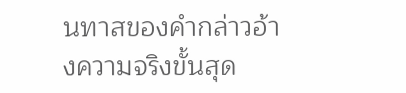นทาสของคำกล่าวอ้างความจริงขั้นสุด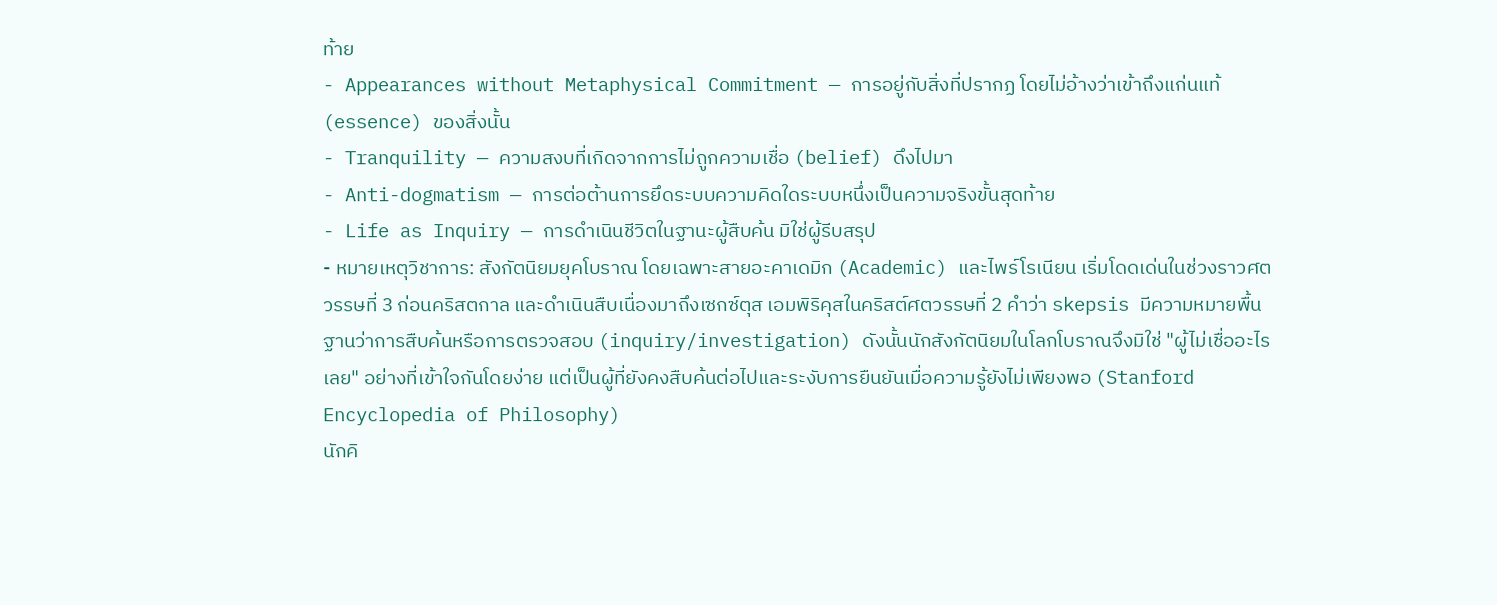ท้าย
- Appearances without Metaphysical Commitment — การอยู่กับสิ่งที่ปรากฏ โดยไม่อ้างว่าเข้าถึงแก่นแท้ (essence) ของสิ่งนั้น
- Tranquility — ความสงบที่เกิดจากการไม่ถูกความเชื่อ (belief) ดึงไปมา
- Anti-dogmatism — การต่อต้านการยึดระบบความคิดใดระบบหนึ่งเป็นความจริงขั้นสุดท้าย
- Life as Inquiry — การดำเนินชีวิตในฐานะผู้สืบค้น มิใช่ผู้รีบสรุป
- หมายเหตุวิชาการ: สังกัตนิยมยุคโบราณ โดยเฉพาะสายอะคาเดมิก (Academic) และไพร์โรเนียน เริ่มโดดเด่นในช่วงราวศตวรรษที่ 3 ก่อนคริสตกาล และดำเนินสืบเนื่องมาถึงเซกซ์ตุส เอมพิริคุสในคริสต์ศตวรรษที่ 2 คำว่า skepsis มีความหมายพื้นฐานว่าการสืบค้นหรือการตรวจสอบ (inquiry/investigation) ดังนั้นนักสังกัตนิยมในโลกโบราณจึงมิใช่ "ผู้ไม่เชื่ออะไรเลย" อย่างที่เข้าใจกันโดยง่าย แต่เป็นผู้ที่ยังคงสืบค้นต่อไปและระงับการยืนยันเมื่อความรู้ยังไม่เพียงพอ (Stanford Encyclopedia of Philosophy)
นักคิ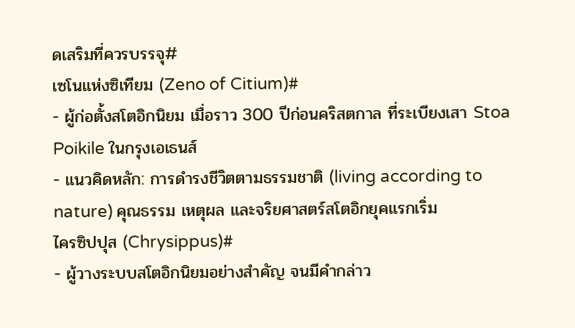ดเสริมที่ควรบรรจุ#
เซโนแห่งซิเทียม (Zeno of Citium)#
- ผู้ก่อตั้งสโตอิกนิยม เมื่อราว 300 ปีก่อนคริสตกาล ที่ระเบียงเสา Stoa Poikile ในกรุงเอเธนส์
- แนวคิดหลัก: การดำรงชีวิตตามธรรมชาติ (living according to nature) คุณธรรม เหตุผล และจริยศาสตร์สโตอิกยุคแรกเริ่ม
ไครซิปปุส (Chrysippus)#
- ผู้วางระบบสโตอิกนิยมอย่างสำคัญ จนมีคำกล่าว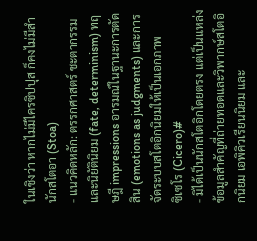ในเชิงว่า หากไม่มีไครซิปปุส ก็คงไม่มีสำนักสโตอา (Stoa)
- แนวคิดหลัก: ตรรกศาสตร์ ชะตากรรมและนิยัตินิยม (fate, determinism) ทฤษฎี impressions อารมณ์ในฐานะการตัดสิน (emotions as judgments) และการจัดระบบสโตอิกนิยมให้เป็นเอกภาพ
ซิเซโร (Cicero)#
- มิได้เป็นนักสโตอิกโดยตรง แต่เป็นแหล่งข้อมูลสำคัญที่ถ่ายทอดและวิพากษ์สโตอิกนิยม เอพิคิวเรียนนิยม และ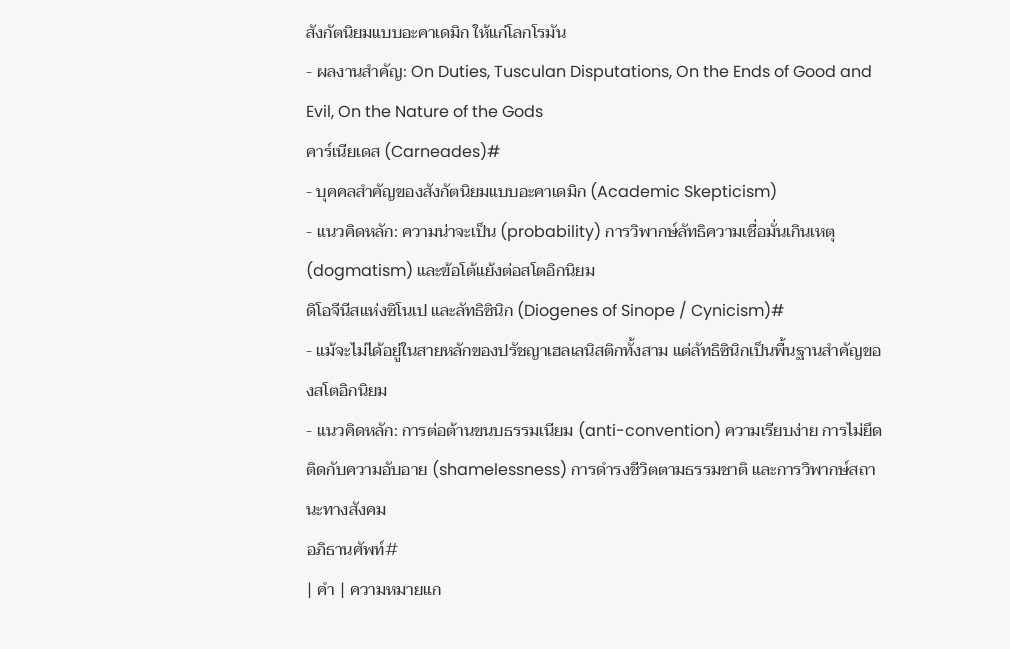สังกัตนิยมแบบอะคาเดมิก ให้แก่โลกโรมัน
- ผลงานสำคัญ: On Duties, Tusculan Disputations, On the Ends of Good and Evil, On the Nature of the Gods
คาร์เนียเดส (Carneades)#
- บุคคลสำคัญของสังกัตนิยมแบบอะคาเดมิก (Academic Skepticism)
- แนวคิดหลัก: ความน่าจะเป็น (probability) การวิพากษ์ลัทธิความเชื่อมั่นเกินเหตุ (dogmatism) และข้อโต้แย้งต่อสโตอิกนิยม
ดิโอจีนีสแห่งซิโนเป และลัทธิซินิก (Diogenes of Sinope / Cynicism)#
- แม้จะไม่ได้อยู่ในสายหลักของปรัชญาเฮลเลนิสติกทั้งสาม แต่ลัทธิซินิกเป็นพื้นฐานสำคัญของสโตอิกนิยม
- แนวคิดหลัก: การต่อต้านขนบธรรมเนียม (anti-convention) ความเรียบง่าย การไม่ยึดติดกับความอับอาย (shamelessness) การดำรงชีวิตตามธรรมชาติ และการวิพากษ์สถานะทางสังคม
อภิธานศัพท์#
| คำ | ความหมายแก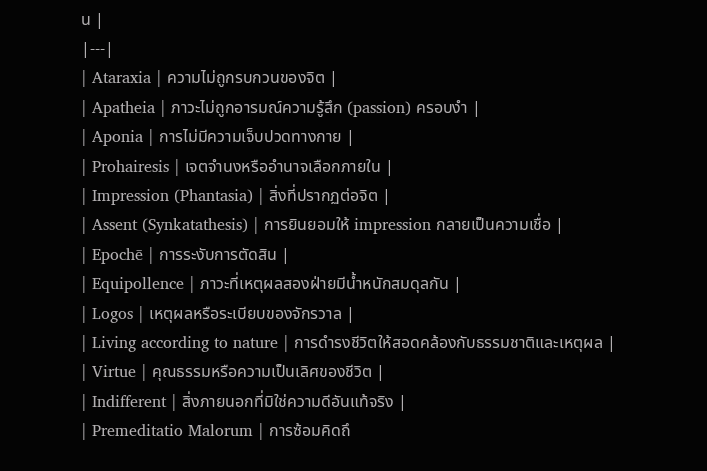น |
|---|
| Ataraxia | ความไม่ถูกรบกวนของจิต |
| Apatheia | ภาวะไม่ถูกอารมณ์ความรู้สึก (passion) ครอบงำ |
| Aponia | การไม่มีความเจ็บปวดทางกาย |
| Prohairesis | เจตจำนงหรืออำนาจเลือกภายใน |
| Impression (Phantasia) | สิ่งที่ปรากฏต่อจิต |
| Assent (Synkatathesis) | การยินยอมให้ impression กลายเป็นความเชื่อ |
| Epochē | การระงับการตัดสิน |
| Equipollence | ภาวะที่เหตุผลสองฝ่ายมีน้ำหนักสมดุลกัน |
| Logos | เหตุผลหรือระเบียบของจักรวาล |
| Living according to nature | การดำรงชีวิตให้สอดคล้องกับธรรมชาติและเหตุผล |
| Virtue | คุณธรรมหรือความเป็นเลิศของชีวิต |
| Indifferent | สิ่งภายนอกที่มิใช่ความดีอันแท้จริง |
| Premeditatio Malorum | การซ้อมคิดถึ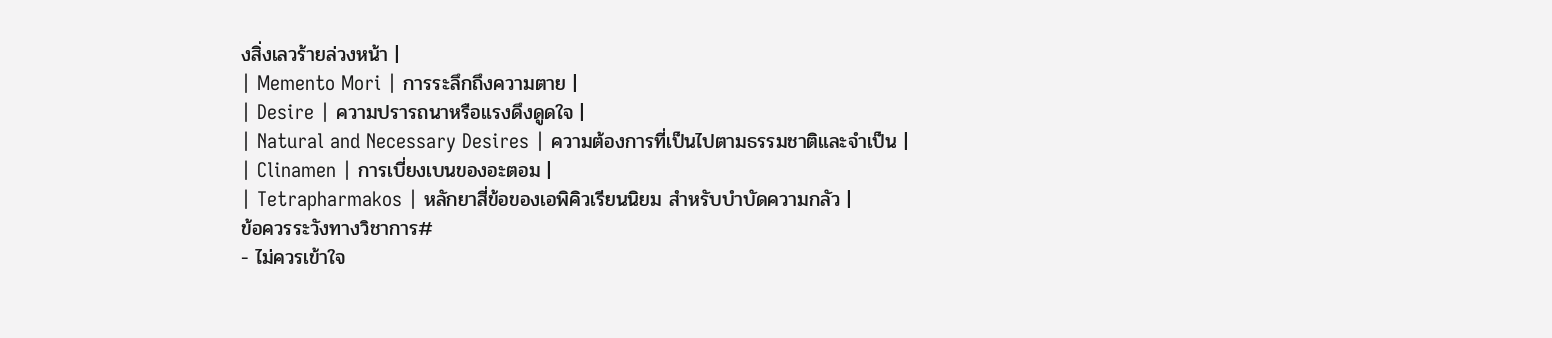งสิ่งเลวร้ายล่วงหน้า |
| Memento Mori | การระลึกถึงความตาย |
| Desire | ความปรารถนาหรือแรงดึงดูดใจ |
| Natural and Necessary Desires | ความต้องการที่เป็นไปตามธรรมชาติและจำเป็น |
| Clinamen | การเบี่ยงเบนของอะตอม |
| Tetrapharmakos | หลักยาสี่ข้อของเอพิคิวเรียนนิยม สำหรับบำบัดความกลัว |
ข้อควรระวังทางวิชาการ#
- ไม่ควรเข้าใจ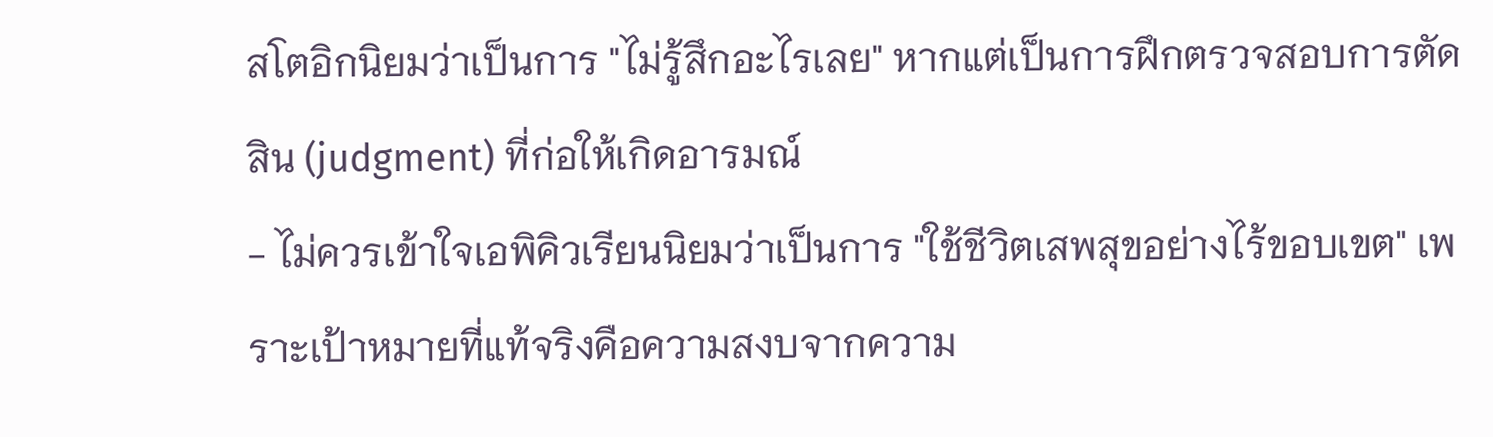สโตอิกนิยมว่าเป็นการ "ไม่รู้สึกอะไรเลย" หากแต่เป็นการฝึกตรวจสอบการตัดสิน (judgment) ที่ก่อให้เกิดอารมณ์
- ไม่ควรเข้าใจเอพิคิวเรียนนิยมว่าเป็นการ "ใช้ชีวิตเสพสุขอย่างไร้ขอบเขต" เพราะเป้าหมายที่แท้จริงคือความสงบจากความ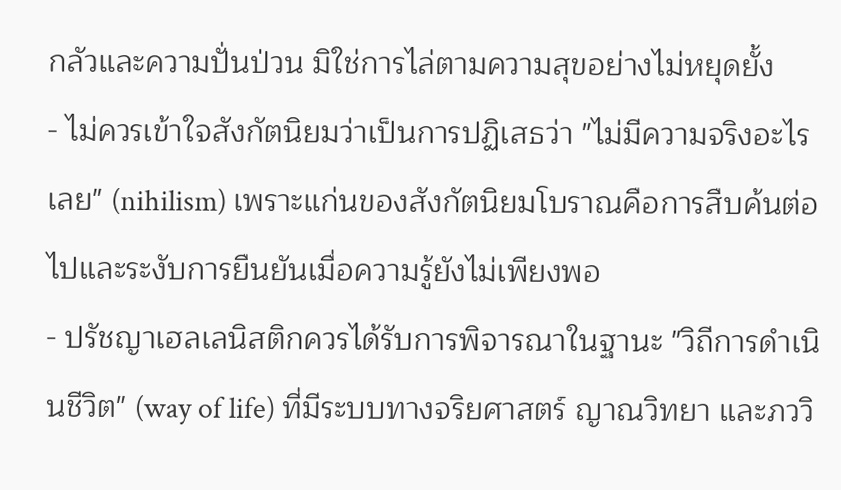กลัวและความปั่นป่วน มิใช่การไล่ตามความสุขอย่างไม่หยุดยั้ง
- ไม่ควรเข้าใจสังกัตนิยมว่าเป็นการปฏิเสธว่า "ไม่มีความจริงอะไรเลย" (nihilism) เพราะแก่นของสังกัตนิยมโบราณคือการสืบค้นต่อไปและระงับการยืนยันเมื่อความรู้ยังไม่เพียงพอ
- ปรัชญาเฮลเลนิสติกควรได้รับการพิจารณาในฐานะ "วิถีการดำเนินชีวิต" (way of life) ที่มีระบบทางจริยศาสตร์ ญาณวิทยา และภววิ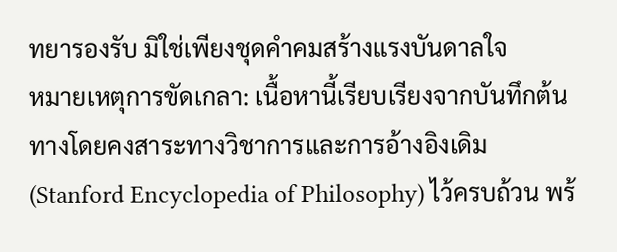ทยารองรับ มิใช่เพียงชุดคำคมสร้างแรงบันดาลใจ
หมายเหตุการขัดเกลา: เนื้อหานี้เรียบเรียงจากบันทึกต้นทางโดยคงสาระทางวิชาการและการอ้างอิงเดิม (Stanford Encyclopedia of Philosophy) ไว้ครบถ้วน พร้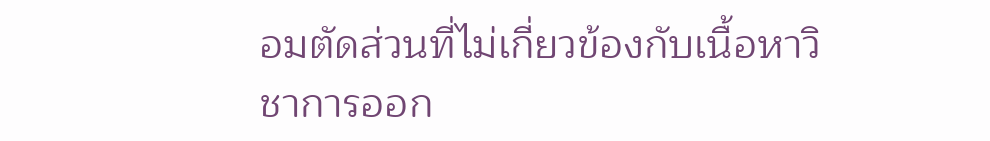อมตัดส่วนที่ไม่เกี่ยวข้องกับเนื้อหาวิชาการออก